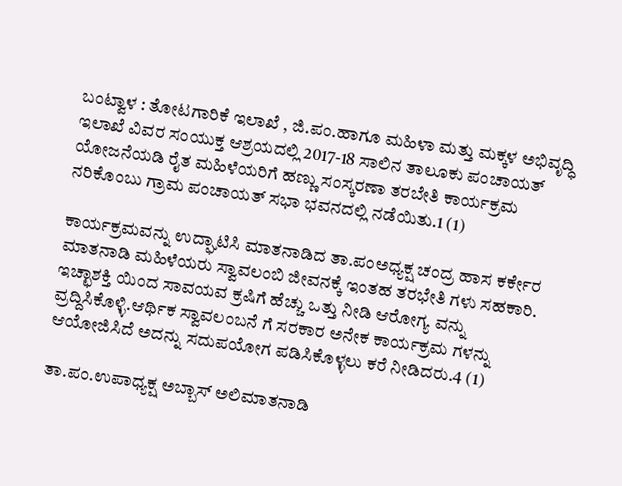ಬಂಟ್ವಾಳ : ತೋಟಗಾರಿಕೆ ಇಲಾಖೆ , ಜಿ.ಪಂ.ಹಾಗೂ ಮಹಿಳಾ ಮತ್ತು ಮಕ್ಕಳ ಅಭಿವೃದ್ಧಿ ಇಲಾಖೆ ವಿವರ ಸಂಯುಕ್ತ ಆಶ್ರಯದಲ್ಲಿ 2017-18 ಸಾಲಿನ ತಾಲೂಕು ಪಂಚಾಯತ್ ಯೋಜನೆಯಡಿ ರೈತ ಮಹಿಳೆಯರಿಗೆ ಹಣ್ಣು ಸಂಸ್ಕರಣಾ ತರಬೇತಿ ಕಾರ್ಯಕ್ರಮ ನರಿಕೊಂಬು ಗ್ರಾಮ ಪಂಚಾಯತ್ ಸಭಾ ಭವನದಲ್ಲಿ ನಡೆಯಿತು.1 (1)

ಕಾರ್ಯಕ್ರಮವನ್ನು ಉದ್ಘಾಟಿಸಿ ಮಾತನಾಡಿದ ತಾ.ಪಂ‌ಅಧ್ಯಕ್ಷ ಚಂದ್ರ ಹಾಸ ಕರ್ಕೇರ ಮಾತನಾಡಿ ಮಹಿಳೆಯರು ಸ್ವಾವಲಂಬಿ ಜೀವನಕ್ಕೆ ಇಂತಹ ತರಭೇತಿ ಗಳು ಸಹಕಾರಿ. ಇಚ್ಛಾಶಕ್ತಿ ಯಿಂದ ಸಾವಯವ ಕ್ರಷಿಗೆ ಹೆಚ್ಚು ಒತ್ತು ನೀಡಿ ಆರೋಗ್ಯ ವನ್ನು ವ್ರದ್ದಿಸಿಕೊಳ್ಳಿ.ಆರ್ಥಿಕ ಸ್ವಾವಲಂಬನೆ ಗೆ ಸರಕಾರ ಅನೇಕ ಕಾರ್ಯಕ್ರಮ ಗಳನ್ನು ಆಯೋಜಿಸಿದೆ ಅದನ್ನು ಸದುಪಯೋಗ ಪಡಿಸಿಕೊಳ್ಳಲು ಕರೆ ನೀಡಿದರು.4 (1)

ತಾ.ಪಂ.ಉಪಾಧ್ಯಕ್ಷ ಅಬ್ಬಾಸ್ ಅಲಿ‌ಮಾತನಾಡಿ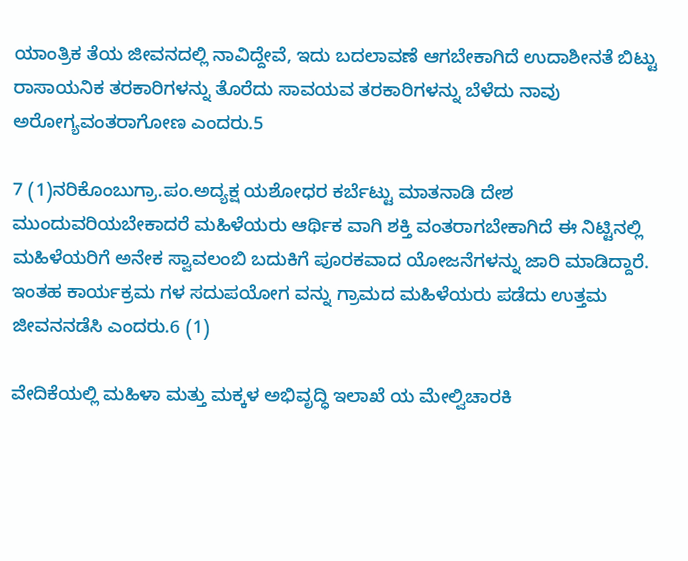ಯಾಂತ್ರಿಕ ತೆಯ ಜೀವನದಲ್ಲಿ ನಾವಿದ್ದೇವೆ, ಇದು ಬದಲಾವಣೆ ಆಗಬೇಕಾಗಿದೆ ಉದಾಶೀನತೆ ಬಿಟ್ಟು ರಾಸಾಯನಿಕ ತರಕಾರಿಗಳನ್ನು ತೊರೆದು ಸಾವಯವ ತರಕಾರಿಗಳನ್ನು ಬೆಳೆದು ನಾವು ಅರೋಗ್ಯವಂತರಾಗೋಣ ಎಂದರು.5

7 (1)ನರಿಕೊಂಬು‌ಗ್ರಾ.ಪಂ.ಅದ್ಯಕ್ಷ ಯಶೋಧರ ಕರ್ಬೆಟ್ಟು ಮಾತನಾಡಿ ದೇಶ ಮುಂದುವರಿಯಬೇಕಾದರೆ ಮಹಿಳೆಯರು ಆರ್ಥಿಕ ವಾಗಿ ಶಕ್ತಿ ವಂತರಾಗಬೇಕಾಗಿದೆ ಈ ನಿಟ್ಟಿನಲ್ಲಿ ಮಹಿಳೆಯರಿಗೆ ಅನೇಕ ಸ್ವಾವಲಂಬಿ ‌ಬದುಕಿಗೆ ಪೂರಕವಾದ ಯೋಜನೆಗಳನ್ನು ಜಾರಿ ಮಾಡಿದ್ದಾರೆ. ಇಂತಹ ಕಾರ್ಯಕ್ರಮ ಗಳ ಸದುಪಯೋಗ ವನ್ನು ಗ್ರಾಮದ ಮಹಿಳೆಯರು ಪಡೆದು ಉತ್ತಮ ಜೀವನ‌ನಡೆಸಿ ಎಂದರು.6 (1)

ವೇದಿಕೆಯಲ್ಲಿ ಮಹಿಳಾ ಮತ್ತು ಮಕ್ಕಳ ಅಭಿವೃದ್ಧಿ ಇಲಾಖೆ ಯ ಮೇಲ್ವಿಚಾರಕಿ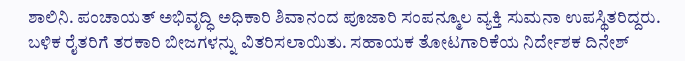ಶಾಲಿನಿ. ಪಂಚಾಯತ್ ಅಭಿವೃದ್ಧಿ ಅಧಿಕಾರಿ ಶಿವಾನಂದ ಪೂಜಾರಿ ಸಂಪನ್ಮೂಲ ವ್ಯಕ್ತಿ ಸುಮನಾ ಉಪಸ್ಥಿತರಿದ್ದರು. ಬಳಿಕ ರೈತರಿಗೆ ತರಕಾರಿ ಬೀಜಗಳನ್ನು ವಿತರಿಸಲಾಯಿತು. ಸಹಾಯಕ ತೋಟಗಾರಿಕೆಯ ನಿರ್ದೇಶಕ ದಿನೇಶ್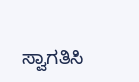ಸ್ವಾಗತಿಸಿ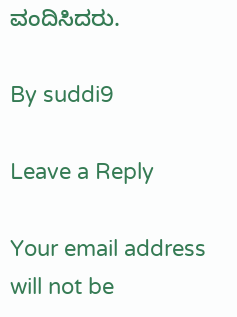ವಂದಿಸಿದರು.

By suddi9

Leave a Reply

Your email address will not be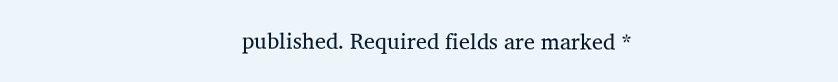published. Required fields are marked *